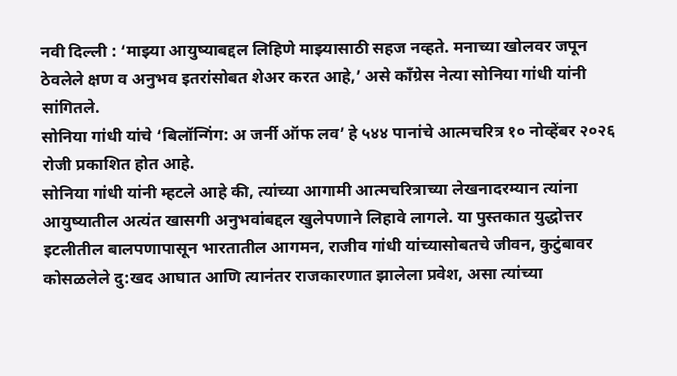नवी दिल्ली : ‘माझ्या आयुष्याबद्दल लिहिणे माझ्यासाठी सहज नव्हते. मनाच्या खोलवर जपून ठेवलेले क्षण व अनुभव इतरांसोबत शेअर करत आहे,’ असे काँग्रेस नेत्या सोनिया गांधी यांनी सांगितले.
सोनिया गांधी यांचे ‘बिलॉन्गिंग: अ जर्नी ऑफ लव’ हे ५४४ पानांचे आत्मचरित्र १० नोव्हेंबर २०२६ रोजी प्रकाशित होत आहे.
सोनिया गांधी यांनी म्हटले आहे की, त्यांच्या आगामी आत्मचरित्राच्या लेखनादरम्यान त्यांना आयुष्यातील अत्यंत खासगी अनुभवांबद्दल खुलेपणाने लिहावे लागले. या पुस्तकात युद्धोत्तर इटलीतील बालपणापासून भारतातील आगमन, राजीव गांधी यांच्यासोबतचे जीवन, कुटुंबावर कोसळलेले दु:खद आघात आणि त्यानंतर राजकारणात झालेला प्रवेश, असा त्यांच्या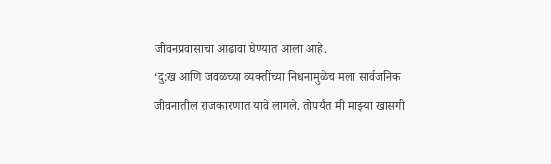जीवनप्रवासाचा आढावा घेण्यात आला आहे.
‘दु:ख आणि जवळच्या व्यक्तींच्या निधनामुळेच मला सार्वजनिक जीवनातील राजकारणात यावे लागले. तोपर्यंत मी माझ्या खासगी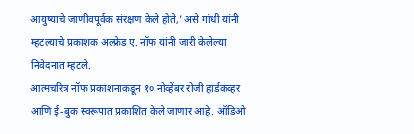आयुष्याचे जाणीवपूर्वक संरक्षण केले होते,’ असे गांधी यांनी म्हटल्याचे प्रकाशक अल्फ्रेड ए. नॉफ यांनी जारी केलेल्या निवेदनात म्हटले.
आत्मचरित्र नॉफ प्रकाशनाकडून १० नोव्हेंबर रोजी हार्डकव्हर आणि ई-बुक स्वरूपात प्रकाशित केले जाणार आहे. ऑडिओ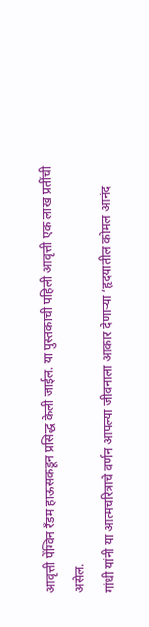आवृत्ती पेंग्विन रँडम हाऊसकडून प्रसिद्ध केली जाईल. या पुस्तकाची पहिली आवृत्ती एक लाख प्रतींची असेल.
गांधी यांनी या आत्मचरित्राचे वर्णन आपल्या जीवनाला आकार देणाऱ्या ‘हृदयातील कोमल आनंद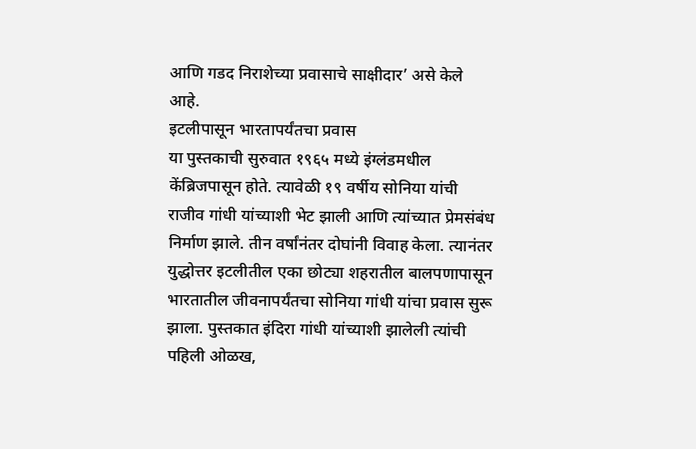आणि गडद निराशेच्या प्रवासाचे साक्षीदार’ असे केले आहे.
इटलीपासून भारतापर्यंतचा प्रवास
या पुस्तकाची सुरुवात १९६५ मध्ये इंग्लंडमधील केंब्रिजपासून होते. त्यावेळी १९ वर्षीय सोनिया यांची राजीव गांधी यांच्याशी भेट झाली आणि त्यांच्यात प्रेमसंबंध निर्माण झाले. तीन वर्षांनंतर दोघांनी विवाह केला. त्यानंतर युद्धोत्तर इटलीतील एका छोट्या शहरातील बालपणापासून भारतातील जीवनापर्यंतचा सोनिया गांधी यांचा प्रवास सुरू झाला. पुस्तकात इंदिरा गांधी यांच्याशी झालेली त्यांची पहिली ओळख,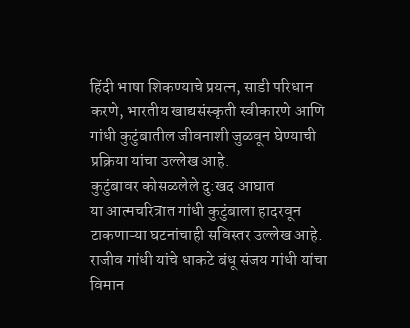हिंदी भाषा शिकण्याचे प्रयत्न, साडी परिधान करणे, भारतीय खाद्यसंस्कृती स्वीकारणे आणि गांधी कुटुंबातील जीवनाशी जुळवून घेण्याची प्रक्रिया यांचा उल्लेख आहे.
कुटुंबावर कोसळलेले दु:खद आघात
या आत्मचरित्रात गांधी कुटुंबाला हादरवून टाकणाऱ्या घटनांचाही सविस्तर उल्लेख आहे. राजीव गांधी यांचे धाकटे बंधू संजय गांधी यांचा विमान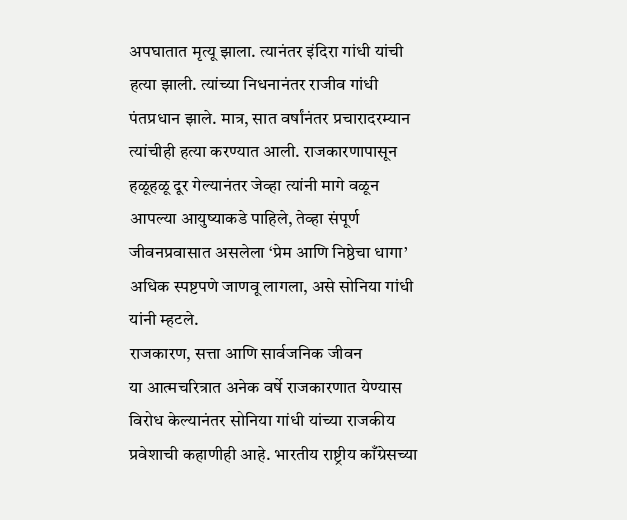अपघातात मृत्यू झाला. त्यानंतर इंदिरा गांधी यांची हत्या झाली. त्यांच्या निधनानंतर राजीव गांधी पंतप्रधान झाले. मात्र, सात वर्षांनंतर प्रचारादरम्यान त्यांचीही हत्या करण्यात आली. राजकारणापासून हळूहळू दूर गेल्यानंतर जेव्हा त्यांनी मागे वळून आपल्या आयुष्याकडे पाहिले, तेव्हा संपूर्ण जीवनप्रवासात असलेला ‘प्रेम आणि निष्ठेचा धागा’ अधिक स्पष्टपणे जाणवू लागला, असे सोनिया गांधी यांनी म्हटले.
राजकारण, सत्ता आणि सार्वजनिक जीवन
या आत्मचरित्रात अनेक वर्षे राजकारणात येण्यास विरोध केल्यानंतर सोनिया गांधी यांच्या राजकीय प्रवेशाची कहाणीही आहे. भारतीय राष्ट्रीय काँग्रेसच्या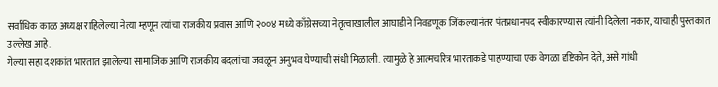सर्वाधिक काळ अध्यक्ष राहिलेल्या नेत्या म्हणून त्यांचा राजकीय प्रवास आणि २००४ मध्ये काँग्रेसच्या नेतृत्वाखालील आघाडीने निवडणूक जिंकल्यानंतर पंतप्रधानपद स्वीकारण्यास त्यांनी दिलेला नकार, याचाही पुस्तकात उल्लेख आहे.
गेल्या सहा दशकांत भारतात झालेल्या सामाजिक आणि राजकीय बदलांचा जवळून अनुभव घेण्याची संधी मिळाली. त्यामुळे हे आत्मचरित्र भारताकडे पाहण्याचा एक वेगळा दृष्टिकोन देते, असे गांधी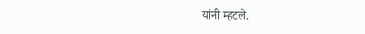यांनी म्हटले.